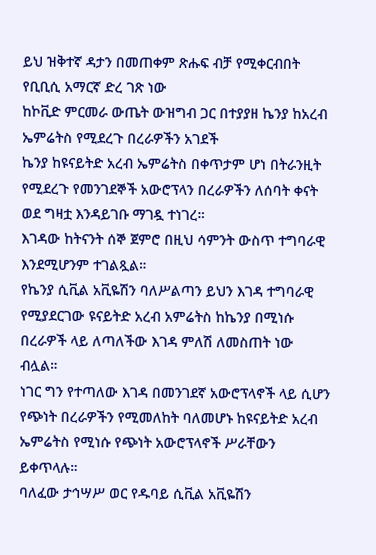ይህ ዝቅተኛ ዳታን በመጠቀም ጽሑፍ ብቻ የሚቀርብበት የቢቢሲ አማርኛ ድረ ገጽ ነው
ከኮቪድ ምርመራ ውጤት ውዝግብ ጋር በተያያዘ ኬንያ ከአረብ ኤምሬትስ የሚደረጉ በረራዎችን አገደች
ኬንያ ከዩናይትድ አረብ ኤምሬትስ በቀጥታም ሆነ በትራንዚት የሚደረጉ የመንገደኞች አውሮፕላን በረራዎችን ለሰባት ቀናት ወደ ግዛቷ እንዳይገቡ ማገዷ ተነገረ።
እገዳው ከትናንት ሰኞ ጀምሮ በዚህ ሳምንት ውስጥ ተግባራዊ እንደሚሆንም ተገልጿል።
የኬንያ ሲቪል አቪዬሽን ባለሥልጣን ይህን እገዳ ተግባራዊ የሚያደርገው ዩናይትድ አረብ አምሬትስ ከኬንያ በሚነሱ በረራዎች ላይ ለጣለችው እገዳ ምለሽ ለመስጠት ነው ብሏል።
ነገር ግን የተጣለው እገዳ በመንገደኛ አውሮፕላኖች ላይ ሲሆን የጭነት በረራዎችን የሚመለከት ባለመሆኑ ከዩናይትድ አረብ ኤምሬትስ የሚነሱ የጭነት አውሮፕላኖች ሥራቸውን ይቀጥላሉ።
ባለፈው ታኅሣሥ ወር የዱባይ ሲቪል አቪዬሽን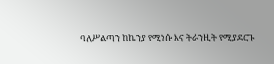ባለሥልጣን ከኬንያ የሚነሱ እና ትራንዚት የሚያደርጉ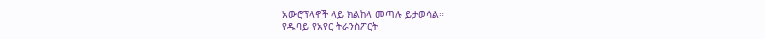አውሮፕላኖች ላይ ክልከላ መጣሉ ይታወሳል።
የዱባይ የአየር ትራንስፖርት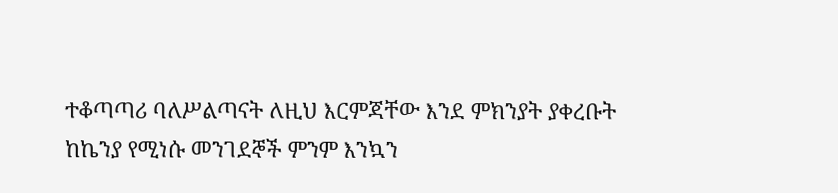ተቆጣጣሪ ባለሥልጣናት ለዚህ እርምጃቸው እንደ ምክንያት ያቀረቡት ከኬንያ የሚነሱ መንገደኞች ምንም እንኳን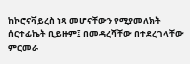ከኮሮናቫይረስ ነጻ መሆናቸውን የሚያመለክት ሰርተፊኬት ቢይዙም፤ በመዳረሻቸው በተደረገላቸው ምርመራ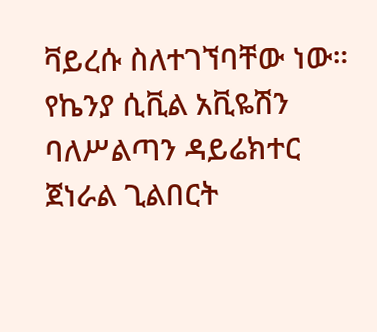ቫይረሱ ስለተገኘባቸው ነው።
የኬንያ ሲቪል አቪዬሽን ባለሥልጣን ዳይሬክተር ጀነራል ጊልበርት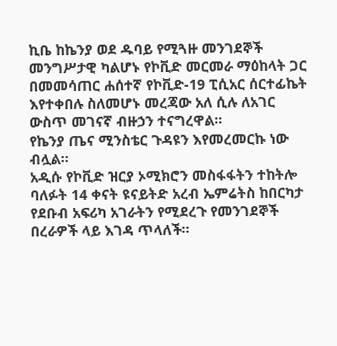ኪቤ ከኬንያ ወደ ዱባይ የሚጓዙ መንገደኞች መንግሥታዊ ካልሆኑ የኮቪድ መርመራ ማዕከላት ጋር በመመሳጠር ሐሰተኛ የኮቪድ-19 ፒሲአር ሰርተፊኬት እየተቀበሉ ስለመሆኑ መረጃው አለ ሲሉ ለአገር ውስጥ መገናኛ ብዙኃን ተናግረዋል።
የኬንያ ጤና ሚንስቴር ጉዳዩን እየመረመርኩ ነው ብሏል።
አዲሱ የኮቪድ ዝርያ ኦሚክሮን መስፋፋትን ተከትሎ ባለፉት 14 ቀናት ዩናይትድ አረብ ኤምሬትስ ከበርካታ የደቡብ አፍሪካ አገራትን የሚደረጉ የመንገደኞች በረራዎች ላይ እገዳ ጥላለች።